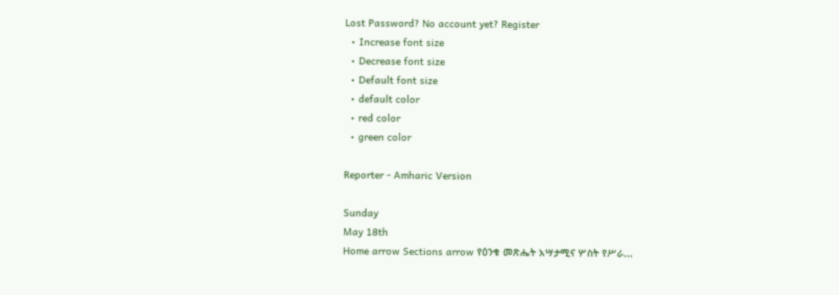Lost Password? No account yet? Register
  • Increase font size
  • Decrease font size
  • Default font size
  • default color
  • red color
  • green color

Reporter - Amharic Version

Sunday
May 18th
Home arrow Sections arrow የዕንቁ መጽሔት አሣታሚና ሦስት የሥራ...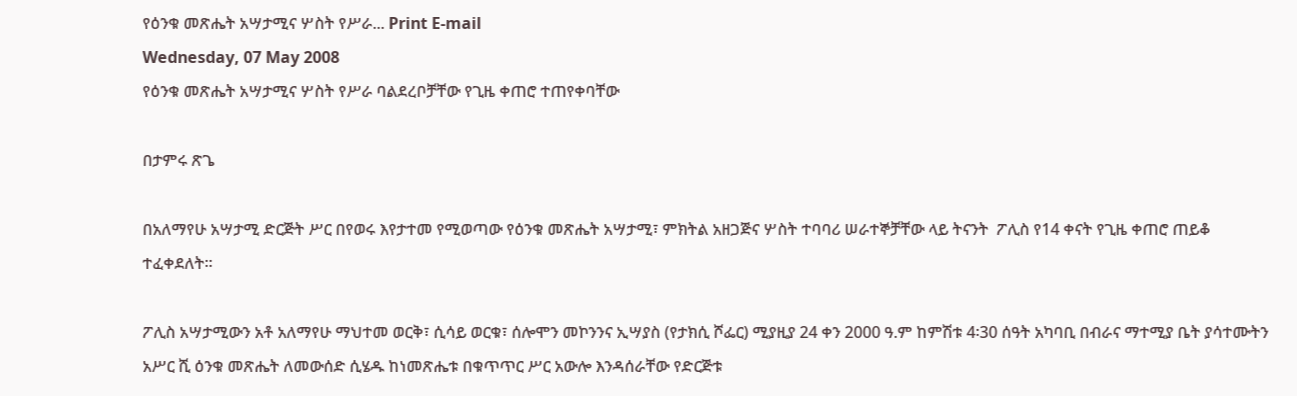የዕንቁ መጽሔት አሣታሚና ሦስት የሥራ... Print E-mail
Wednesday, 07 May 2008
የዕንቁ መጽሔት አሣታሚና ሦስት የሥራ ባልደረቦቻቸው የጊዜ ቀጠሮ ተጠየቀባቸው

በታምሩ ጽጌ

በአለማየሁ አሣታሚ ድርጅት ሥር በየወሩ እየታተመ የሚወጣው የዕንቁ መጽሔት አሣታሚ፣ ምክትል አዘጋጅና ሦስት ተባባሪ ሠራተኞቻቸው ላይ ትናንት  ፖሊስ የ14 ቀናት የጊዜ ቀጠሮ ጠይቆ ተፈቀደለት፡፡

ፖሊስ አሣታሚውን አቶ አለማየሁ ማህተመ ወርቅ፣ ሲሳይ ወርቁ፣ ሰሎሞን መኮንንና ኢሣያስ (የታክሲ ሾፌር) ሚያዚያ 24 ቀን 2000 ዓ.ም ከምሽቱ 4፡30 ሰዓት አካባቢ በብራና ማተሚያ ቤት ያሳተሙትን አሥር ሺ ዕንቁ መጽሔት ለመውሰድ ሲሄዱ ከነመጽሔቱ በቁጥጥር ሥር አውሎ እንዳሰራቸው የድርጅቱ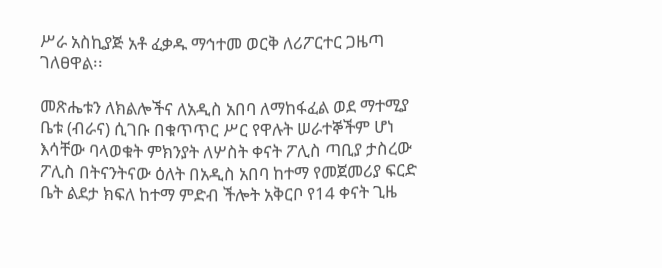ሥራ አስኪያጅ አቶ ፈቃዱ ማኅተመ ወርቅ ለሪፖርተር ጋዜጣ ገለፀዋል፡፡

መጽሔቱን ለክልሎችና ለአዲስ አበባ ለማከፋፈል ወደ ማተሚያ ቤቱ (ብራና) ሲገቡ በቁጥጥር ሥር የዋሉት ሠራተኞችም ሆነ እሳቸው ባላወቁት ምክንያት ለሦስት ቀናት ፖሊስ ጣቢያ ታስረው ፖሊስ በትናንትናው ዕለት በአዲስ አበባ ከተማ የመጀመሪያ ፍርድ ቤት ልደታ ክፍለ ከተማ ምድብ ችሎት አቅርቦ የ14 ቀናት ጊዜ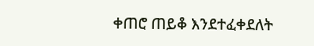ቀጠሮ ጠይቆ እንደተፈቀደለት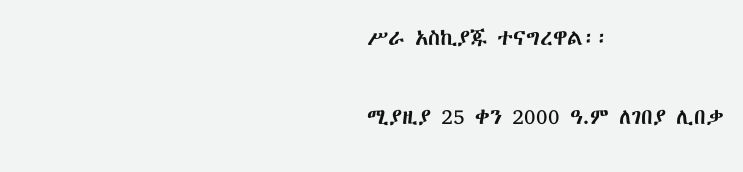ሥራ አስኪያጁ ተናግረዋል፡፡

ሚያዚያ 25 ቀን 2000 ዓ.ም ለገበያ ሊበቃ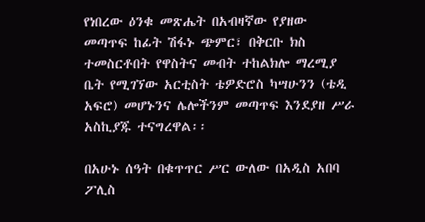የነበረው ዕንቁ መጽሔት በአብዛኛው የያዘው መጣጥፍ ከፊት ሽፋኑ ጭምር፣ በቅርቡ ክስ ተመስርቶበት የዋስትና መብት ተከልክሎ ማረሚያ ቤት የሚገኘው አርቲስት ቴዎድሮስ ካሣሁንን (ቴዲ አፍሮ) መሆኑንና ሌሎችንም መጣጥፍ እንደያዘ ሥራ አስኪያጁ ተናግረዋል፡፡

በአሁኑ ሰዓት በቁጥጥር ሥር ውለው በአዲስ አበባ ፖሊስ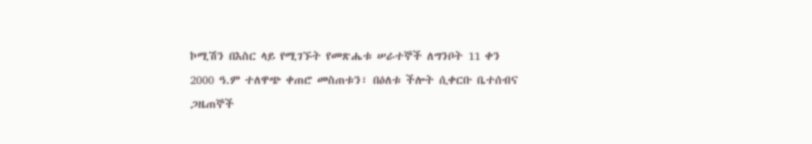ኮሚሽን በእስር ላይ የሚገኙት የመጽሔቱ ሠራተኞች ለግንቦት 11 ቀን 2000 ዓ.ም ተለዋጭ ቀጠሮ መስጠቱን፣ በዕለቱ ችሎት ሲቀርቡ ቤተሰብና ጋዜጠኞች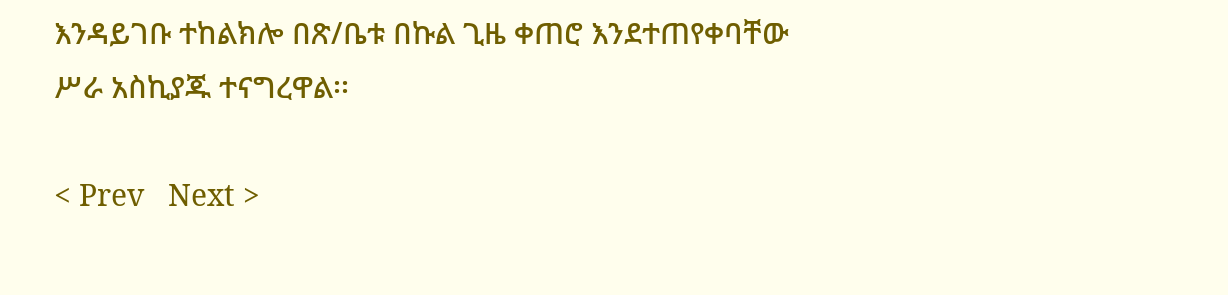እንዳይገቡ ተከልክሎ በጽ/ቤቱ በኩል ጊዜ ቀጠሮ እንደተጠየቀባቸው ሥራ አስኪያጁ ተናግረዋል፡፡

< Prev   Next >